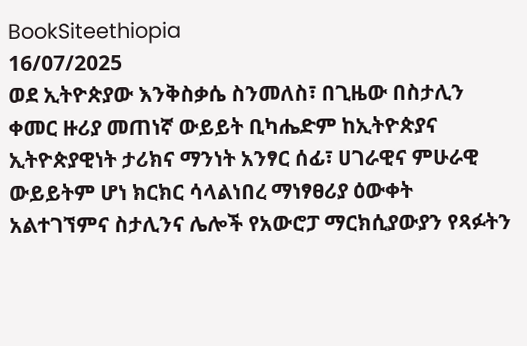BookSiteethiopia
16/07/2025
ወደ ኢትዮጵያው እንቅስቃሴ ስንመለስ፣ በጊዜው በስታሊን ቀመር ዙሪያ መጠነኛ ውይይት ቢካሔድም ከኢትዮጵያና ኢትዮጵያዊነት ታሪክና ማንነት አንፃር ሰፊ፣ ሀገራዊና ምሁራዊ ውይይትም ሆነ ክርክር ሳላልነበረ ማነፃፀሪያ ዕውቀት አልተገኘምና ስታሊንና ሌሎች የአውሮፓ ማርክሲያውያን የጻፉትን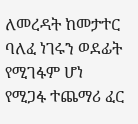ለመረዳት ከመታተር ባለፈ ነገሩን ወደፊት የሚገፋም ሆነ የሚጋፋ ተጨማሪ ፈር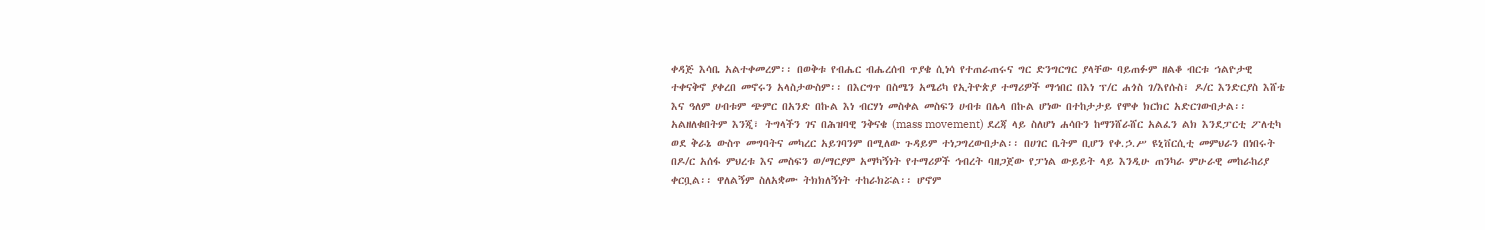ቀዳጅ እሳቤ አልተቀመረም፡፡ በወቅቱ የብሔር ብሔረሰብ ጥያቄ ሲነሳ የተጠራጠሩና ግር ድንግርግር ያላቸው ባይጠፉም ዘልቆ ብርቱ ኀልዮታዊ ተቀናቅኖ ያቀረበ መኖሩን አላስታውስም፡፡ በእርግጥ በስሜን አሜሪካ የኢትዮጵያ ተማሪዎች ማኅበር በእነ ፕ/ር ሐጎስ ገ/እየሱስ፣ ዶ/ር እንድርያስ እሸቴ እና ዓለም ሀብቱም ጭምር በአንድ በኩል እነ ብርሃነ መስቀል መስፍን ሀብቱ በሌላ በኩል ሆነው በተከታታይ የሞቀ ክርክር አድርገውበታል፡፡ አልዘለቁበትም እንጂ፣ ትግላችን ገና በሕዝባዊ ንቅናቄ (mass movement) ደረጃ ላይ ስለሆነ ሐሳቡን ከማንሸራሸር አልፈን ልክ እንደፓርቲ ፖለቲካ ወደ ቅራኔ ውስጥ መግባትና መካረር አይገባንም በሚለው ጉዳይም ተነጋግረውበታል፡፡ በሀገር ቤትም ቢሆን የቀ.ኃ.ሥ ዩኒቨርሲቲ መምህራን በነበሩት በዶ/ር አሰፋ ምህረቱ እና መስፍን ወ/ማርያም አማካኝነት የተማሪዎች ኅብረት ባዘጋጀው የፓነል ውይይት ላይ እንዲሁ ጠንካራ ምሁራዊ መከራከሪያ ቀርቧል፡፡ ዋለልኝም ስለአቋሙ ትክክለኝነት ተከራክሯል፡፡ ሆኖም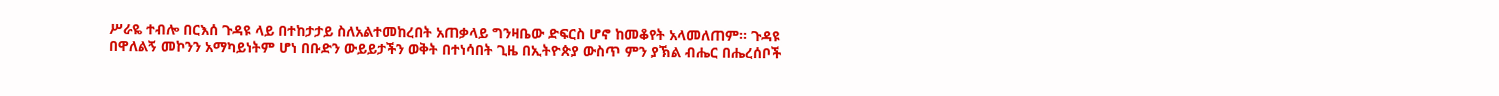ሥራዬ ተብሎ በርእሰ ጉዳዩ ላይ በተከታታይ ስለአልተመከረበት አጠቃላይ ግንዛቤው ድፍርስ ሆኖ ከመቆየት አላመለጠም፡፡ ጉዳዩ በዋለልኝ መኮንን አማካይነትም ሆነ በቡድን ውይይታችን ወቅት በተነሳበት ጊዜ በኢትዮጵያ ውስጥ ምን ያኽል ብሔር በሔረሰቦች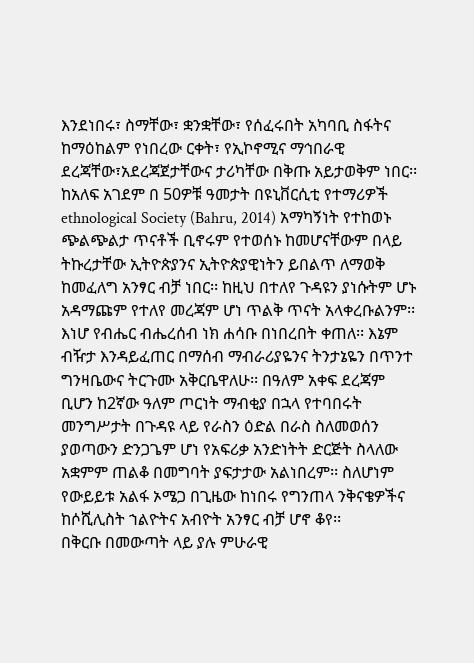እንደነበሩ፣ ስማቸው፣ ቋንቋቸው፣ የሰፈሩበት አካባቢ ስፋትና ከማዕከልም የነበረው ርቀት፣ የኢኮኖሚና ማኅበራዊ ደረጃቸው፣አደረጃጀታቸውና ታሪካቸው በቅጡ አይታወቅም ነበር፡፡ ከአለፍ አገደም በ 50ዎቹ ዓመታት በዩኒቨርሲቲ የተማሪዎች ethnological Society (Bahru, 2014) አማካኝነት የተከወኑ ጭልጭልታ ጥናቶች ቢኖሩም የተወሰኑ ከመሆናቸውም በላይ ትኩረታቸው ኢትዮጵያንና ኢትዮጵያዊነትን ይበልጥ ለማወቅ ከመፈለግ አንፃር ብቻ ነበር፡፡ ከዚህ በተለየ ጉዳዩን ያነሱትም ሆኑ አዳማጩም የተለየ መረጃም ሆነ ጥልቅ ጥናት አላቀረቡልንም፡፡ እነሆ የብሔር ብሔረሰብ ነክ ሐሳቡ በነበረበት ቀጠለ፡፡ እኔም ብዥታ እንዳይፈጠር በማሰብ ማብራሪያዬንና ትንታኔዬን በጥንተ ግንዛቤውና ትርጉሙ አቅርቤዋለሁ፡፡ በዓለም አቀፍ ደረጃም ቢሆን ከ2ኛው ዓለም ጦርነት ማብቂያ በኋላ የተባበሩት መንግሥታት በጉዳዩ ላይ የራስን ዕድል በራስ ስለመወሰን ያወጣውን ድንጋጌም ሆነ የአፍሪቃ አንድነትት ድርጅት ስላለው አቋምም ጠልቆ በመግባት ያፍታታው አልነበረም፡፡ ስለሆነም የውይይቱ አልፋ ኦሜጋ በጊዜው ከነበሩ የግንጠላ ንቅናቄዎችና ከሶሺሊስት ኀልዮትና አብዮት አንፃር ብቻ ሆኖ ቆየ፡፡
በቅርቡ በመውጣት ላይ ያሉ ምሁራዊ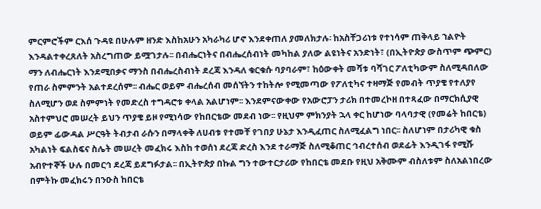ምርምሮችም ርእሰ ጉዳዩ በሁሉም ዘንድ እስከአሁን አካራካሪ ሆኖ እንደቀጠለ ያመለክታሉ፡ ከአስቸጋሪነቱ የተነሳም ጠቅላይ ኀልዮት እንዳልተቀረጸለት አስረግጠው ይሟገታሉ፡፡ በብሔርነትና በብሔረሰብነት መካከል ያለው ልዩነትና አንድነት፣ (በኢትዮጵያ ውስጥም ጭምር) ማን ለብሔርነት እንደሚበቃና ማንስ በብሔረስብነት ደረጃ እንዳለ ቁርቁሱ ባያባራም፣ ከዕውቀት መሻቱ ባሻገር ፖለቲካውም ስለሚዳበለው የጠራ ስምምንት አልተደረሰም፡፡ ብሔር ወይም ብሔረሰብ መሰኘትን ተከትሎ የሚመጣው የፖለቲካና ተዛማጅ የመብት ጥያቄ የተለያየ ስለሚሆን ወደ ስምምነት የመድረስ ተግዳሮቱ ቀላል አልሆነም፡፡ እንደምናውቀው የአውሮፓን ታሪክ በተመረኮዘ በተጻፈው በማርክሲያዊ አስተምህሮ መሠረት ይህን ጥያቄ ይዞ የሚነሳው የከበርቴው መደብ ነው፡፡ የዚህም ምክንያት ኋላ ቀር ከሆነው ባላባታዊ (የመሬት ከበርቴ) ወይም ፊውዳል ሥርዓት ትብታብ ራሱን በማላቀቅ ለሀብቱ የተመቸ የገበያ ሁኔታ እንዲፈጠር ስለሚፈልግ ነበር፡፡ ስለሆነም በታሪካዊ ቁስ አካልነት ፍልስፍና ስሌት መሠረት መፈክሩ እስከ ተወሰነ ደረጃ ድረስ እንደ ተራማጅ ስለሚቆጠር ኅብረተሰብ ወደፊት እንዲገፋ የሚሹ አብዮተኞች ሁሉ በመርኅ ደረጃ ይደግፉታል፡፡ በኢትዮጵያ በኩል ግን ተውተርታሪው የከበርቴ መደቡ የዚህ አቅሙም ብስለቱም ስለአልነበረው በምትኩ መፈክሩን በንዑስ ከበርቴ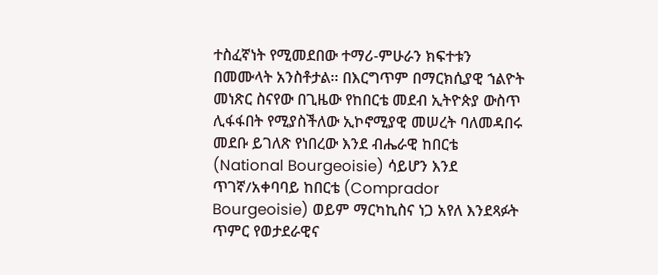ተስፈኛነት የሚመደበው ተማሪ-ምሁራን ክፍተቱን በመሙላት አንስቶታል፡፡ በእርግጥም በማርክሲያዊ ኀልዮት መነጽር ስናየው በጊዜው የከበርቴ መደብ ኢትዮጵያ ውስጥ ሊፋፋበት የሚያስችለው ኢኮኖሚያዊ መሠረት ባለመዳበሩ መደቡ ይገለጽ የነበረው እንደ ብሔራዊ ከበርቴ (National Bourgeoisie) ሳይሆን እንደ ጥገኛ/አቀባባይ ከበርቴ (Comprador Bourgeoisie) ወይም ማርካኪስና ነጋ አየለ እንደጻፉት ጥምር የወታደራዊና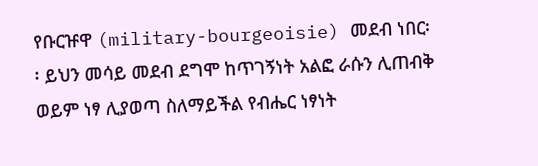የቡርዡዋ (military-bourgeoisie) መደብ ነበር፡፡ ይህን መሳይ መደብ ደግሞ ከጥገኝነት አልፎ ራሱን ሊጠብቅ ወይም ነፃ ሊያወጣ ስለማይችል የብሔር ነፃነት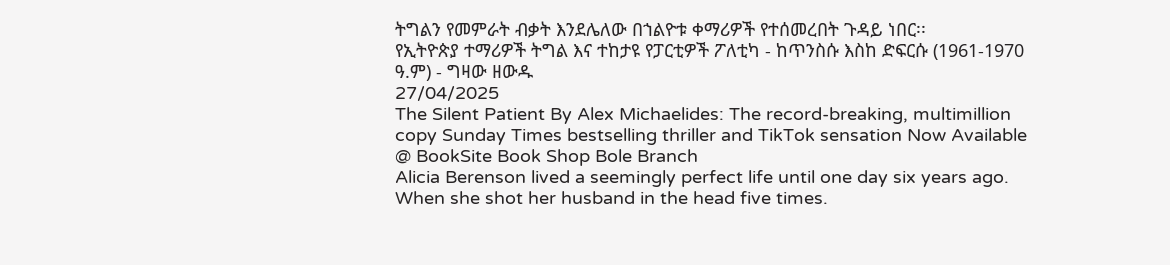ትግልን የመምራት ብቃት እንደሌለው በኀልዮቱ ቀማሪዎች የተሰመረበት ጉዳይ ነበር፡፡
የኢትዮጵያ ተማሪዎች ትግል እና ተከታዩ የፓርቲዎች ፖለቲካ - ከጥንስሱ እስከ ድፍርሱ (1961-1970 ዓ.ም) - ግዛው ዘውዱ
27/04/2025
The Silent Patient By Alex Michaelides: The record-breaking, multimillion copy Sunday Times bestselling thriller and TikTok sensation Now Available @ BookSite Book Shop Bole Branch
Alicia Berenson lived a seemingly perfect life until one day six years ago.
When she shot her husband in the head five times.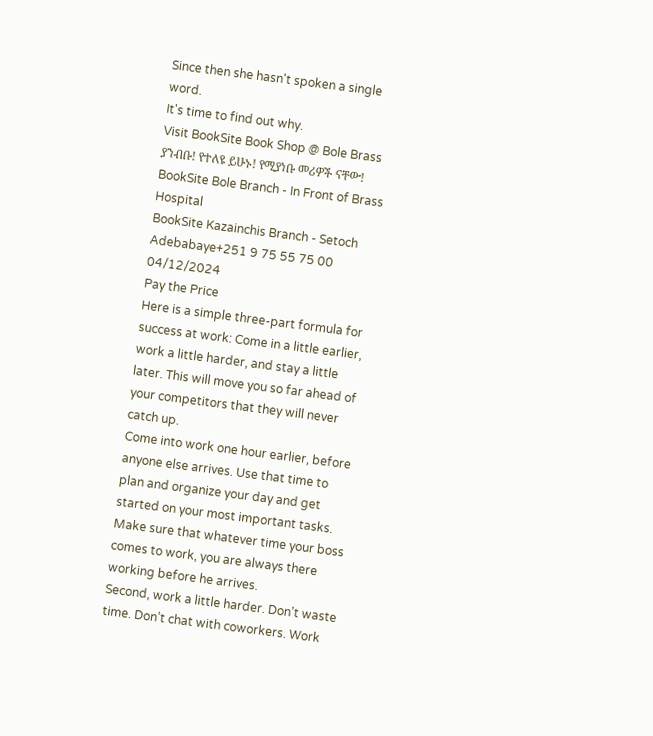Since then she hasn't spoken a single word.
It's time to find out why.
Visit BookSite Book Shop @ Bole Brass
ያንብቡ! የተለዩ ይሁኑ! የሚያነቡ መሪዎች ናቸው!
BookSite Bole Branch - In Front of Brass Hospital
BookSite Kazainchis Branch - Setoch Adebabaye+251 9 75 55 75 00
04/12/2024
Pay the Price
Here is a simple three-part formula for success at work: Come in a little earlier, work a little harder, and stay a little later. This will move you so far ahead of your competitors that they will never catch up.
Come into work one hour earlier, before anyone else arrives. Use that time to plan and organize your day and get started on your most important tasks. Make sure that whatever time your boss comes to work, you are always there working before he arrives.
Second, work a little harder. Don’t waste time. Don’t chat with coworkers. Work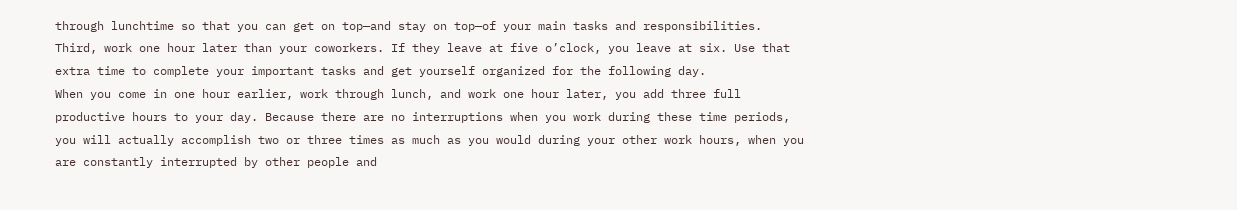through lunchtime so that you can get on top—and stay on top—of your main tasks and responsibilities.
Third, work one hour later than your coworkers. If they leave at five o’clock, you leave at six. Use that extra time to complete your important tasks and get yourself organized for the following day.
When you come in one hour earlier, work through lunch, and work one hour later, you add three full productive hours to your day. Because there are no interruptions when you work during these time periods, you will actually accomplish two or three times as much as you would during your other work hours, when you are constantly interrupted by other people and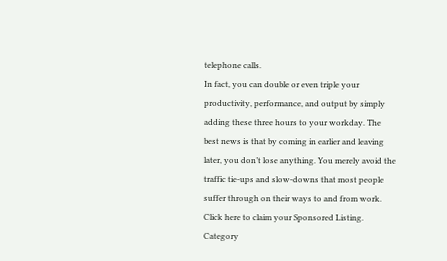telephone calls.
In fact, you can double or even triple your productivity, performance, and output by simply adding these three hours to your workday. The best news is that by coming in earlier and leaving later, you don’t lose anything. You merely avoid the traffic tie-ups and slow-downs that most people suffer through on their ways to and from work.
Click here to claim your Sponsored Listing.
Category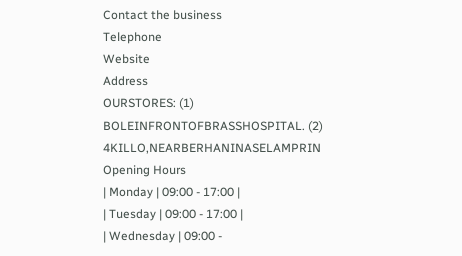Contact the business
Telephone
Website
Address
OURSTORES: (1) BOLEINFRONTOFBRASSHOSPITAL. (2) 4KILLO,NEARBERHANINASELAMPRIN
Opening Hours
| Monday | 09:00 - 17:00 |
| Tuesday | 09:00 - 17:00 |
| Wednesday | 09:00 -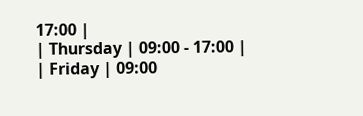17:00 |
| Thursday | 09:00 - 17:00 |
| Friday | 09:00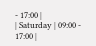- 17:00 |
| Saturday | 09:00 - 17:00 |